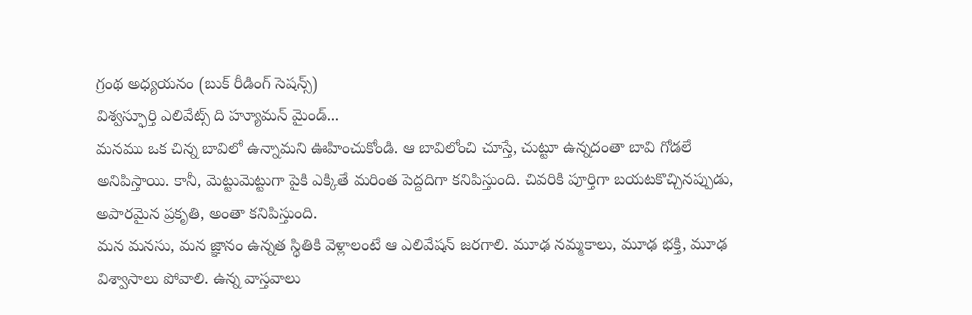గ్రంథ అధ్యయనం (బుక్ రీడింగ్ సెషన్స్)
విశ్వస్ఫూర్తి ఎలివేట్స్ ది హ్యూమన్ మైండ్...
మనము ఒక చిన్న బావిలో ఉన్నామని ఊహించుకోండి. ఆ బావిలోంచి చూస్తే, చుట్టూ ఉన్నదంతా బావి గోడలే అనిపిస్తాయి. కానీ, మెట్టుమెట్టుగా పైకి ఎక్కితే మరింత పెద్దదిగా కనిపిస్తుంది. చివరికి పూర్తిగా బయటకొచ్చినప్పుడు, అపారమైన ప్రకృతి, అంతా కనిపిస్తుంది.
మన మనసు, మన జ్ఞానం ఉన్నత స్థితికి వెళ్లాలంటే ఆ ఎలివేషన్ జరగాలి. మూఢ నమ్మకాలు, మూఢ భక్తి, మూఢ విశ్వాసాలు పోవాలి. ఉన్న వాస్తవాలు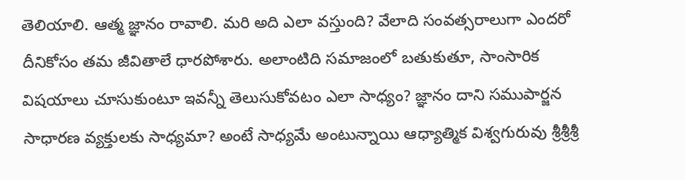తెలియాలి. ఆత్మ జ్ఞానం రావాలి. మరి అది ఎలా వస్తుంది? వేలాది సంవత్సరాలుగా ఎందరో దీనికోసం తమ జీవితాలే ధారపోశారు. అలాంటిది సమాజంలో బతుకుతూ, సాంసారిక విషయాలు చూసుకుంటూ ఇవన్నీ తెలుసుకోవటం ఎలా సాధ్యం? జ్ఞానం దాని సముపార్జన సాధారణ వ్యక్తులకు సాధ్యమా? అంటే సాధ్యమే అంటున్నాయి ఆధ్యాత్మిక విశ్వగురువు శ్రీశ్రీశ్రీ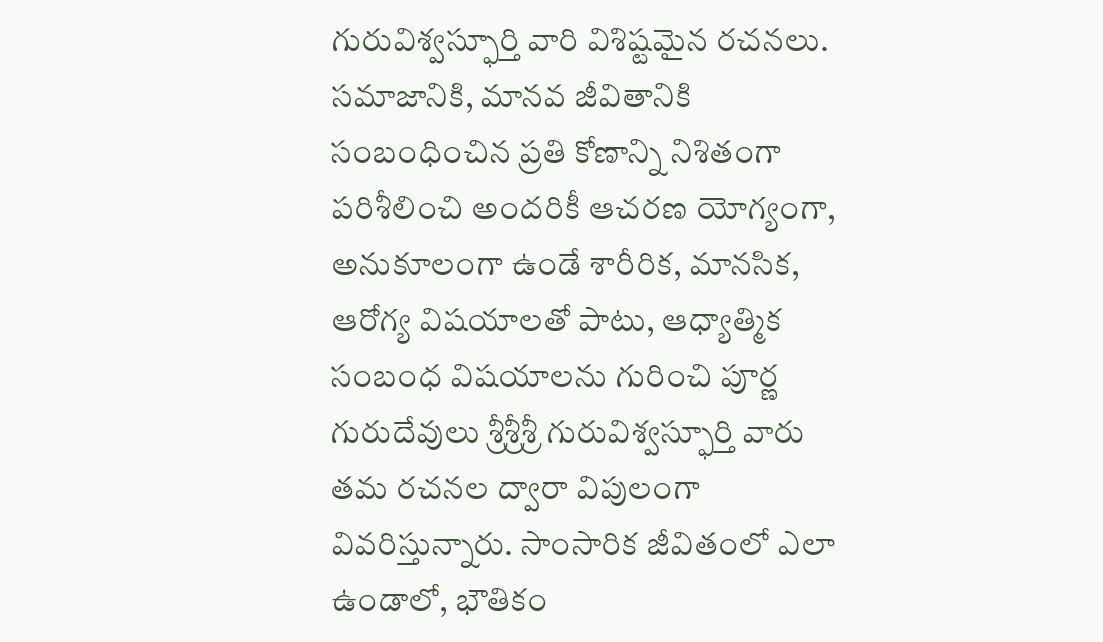గురువిశ్వస్ఫూర్తి వారి విశిష్టమైన రచనలు.
సమాజానికి, మానవ జీవితానికి సంబంధించిన ప్రతి కోణాన్ని నిశితంగా పరిశీలించి అందరికీ ఆచరణ యోగ్యంగా, అనుకూలంగా ఉండే శారీరిక, మానసిక, ఆరోగ్య విషయాలతో పాటు, ఆధ్యాత్మిక సంబంధ విషయాలను గురించి పూర్ణ గురుదేవులు శ్రీశ్రీశ్రీ గురువిశ్వస్ఫూర్తి వారు తమ రచనల ద్వారా విపులంగా వివరిస్తున్నారు. సాంసారిక జీవితంలో ఎలా ఉండాలో, భౌతికం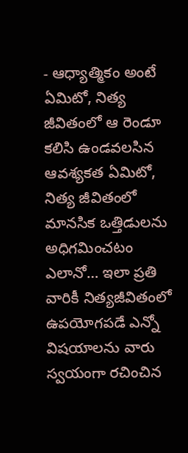- ఆధ్యాత్మికం అంటే ఏమిటో, నిత్య జీవితంలో ఆ రెండూ కలిసి ఉండవలసిన ఆవశ్యకత ఏమిటో, నిత్య జీవితంలో మానసిక ఒత్తిడులను అధిగమించటం ఎలానో... ఇలా ప్రతి వారికీ నిత్యజీవితంలో ఉపయోగపడే ఎన్నో విషయాలను వారు స్వయంగా రచించిన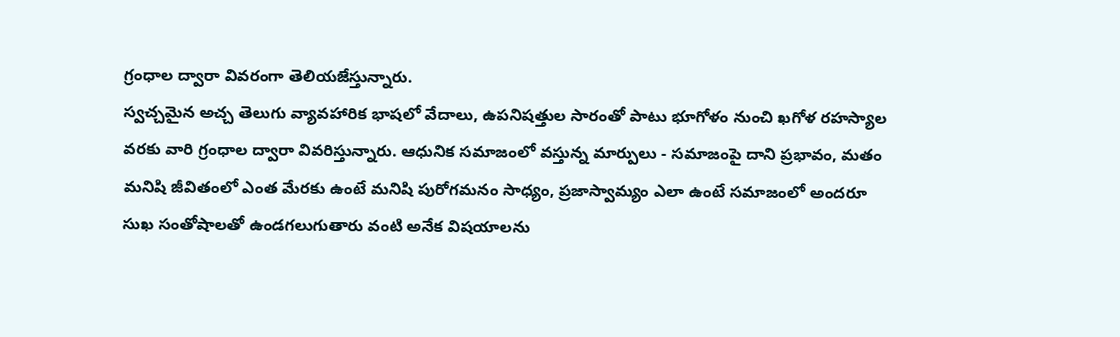గ్రంధాల ద్వారా వివరంగా తెలియజేస్తున్నారు.
స్వచ్చమైన అచ్చ తెలుగు వ్యావహారిక భాషలో వేదాలు, ఉపనిషత్తుల సారంతో పాటు భూగోళం నుంచి ఖగోళ రహస్యాల వరకు వారి గ్రంధాల ద్వారా వివరిస్తున్నారు. ఆధునిక సమాజంలో వస్తున్న మార్పులు - సమాజంపై దాని ప్రభావం, మతం మనిషి జీవితంలో ఎంత మేరకు ఉంటే మనిషి పురోగమనం సాధ్యం, ప్రజాస్వామ్యం ఎలా ఉంటే సమాజంలో అందరూ సుఖ సంతోషాలతో ఉండగలుగుతారు వంటి అనేక విషయాలను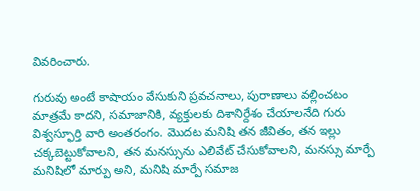వివరించారు.

గురువు అంటే కాషాయం వేసుకుని ప్రవచనాలు, పురాణాలు వల్లించటం మాత్రమే కాదని, సమాజానికి, వ్యక్తులకు దిశానిర్దేశం చేయాలనేది గురు విశ్వస్ఫూర్తి వారి అంతరంగం. మొదట మనిషి తన జీవితం, తన ఇల్లు చక్కబెట్టుకోవాలని, తన మనస్సును ఎలివేట్ చేసుకోవాలని, మనస్సు మార్పే మనిషిలో మార్పు అని, మనిషి మార్పే సమాజ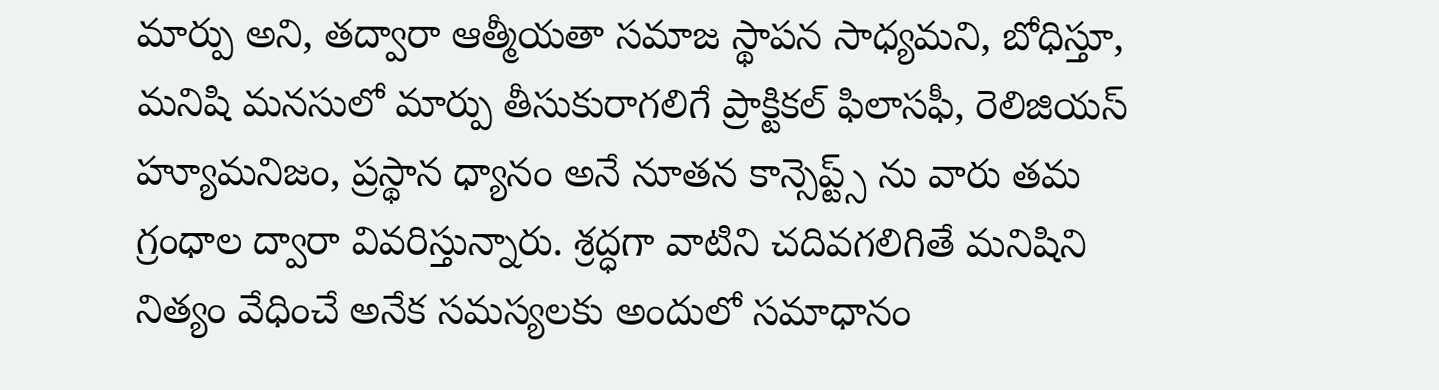మార్పు అని, తద్వారా ఆత్మీయతా సమాజ స్థాపన సాధ్యమని, బోధిస్తూ, మనిషి మనసులో మార్పు తీసుకురాగలిగే ప్రాక్టికల్ ఫిలాసఫీ, రెలిజియస్ హ్యూమనిజం, ప్రస్థాన ధ్యానం అనే నూతన కాన్సెప్ట్స్ ను వారు తమ గ్రంధాల ద్వారా వివరిస్తున్నారు. శ్రద్ధగా వాటిని చదివగలిగితే మనిషిని నిత్యం వేధించే అనేక సమస్యలకు అందులో సమాధానం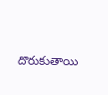దొరుకుతాయి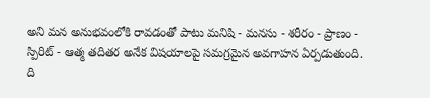అని మన అనుభవంలోకి రావడంతో పాటు మనిషి - మనసు - శరీరం - ప్రాణం - స్పిరిట్ - ఆత్మ తదితర అనేక విషయాలపై సమగ్రమైన అవగాహన ఏర్పడుతుంది.
ది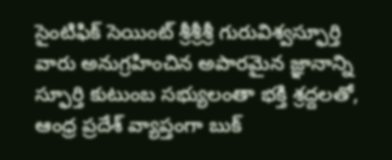సైంటిఫిక్ సెయింట్ శ్రీశ్రీశ్రీ గురువిశ్వస్ఫూర్తి వారు అనుగ్రహించిన అపారమైన జ్ఞానాన్ని స్ఫూర్తి కుటుంబ సభ్యులంతా భక్తి శ్రద్దలతో, ఆంధ్ర ప్రదేశ్ వ్యాప్తంగా బుక్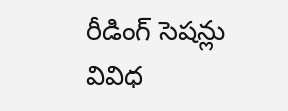రీడింగ్ సెషన్లు వివిధ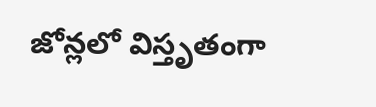జోన్లలో విస్తృతంగా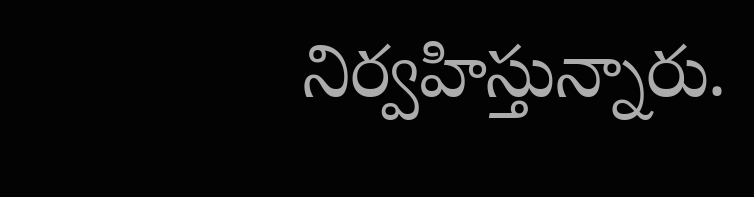నిర్వహిస్తున్నారు.